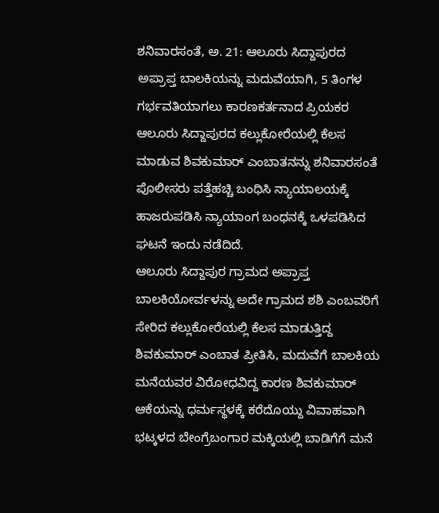ಶನಿವಾರಸಂತೆ, ಅ. 21: ಆಲೂರು ಸಿದ್ದಾಪುರದ ಅಪ್ರಾಪ್ತ ಬಾಲಕಿಯನ್ನು ಮದುವೆಯಾಗಿ, 5 ತಿಂಗಳ ಗರ್ಭವತಿಯಾಗಲು ಕಾರಣಕರ್ತನಾದ ಪ್ರಿಯಕರ ಆಲೂರು ಸಿದ್ದಾಪುರದ ಕಲ್ಲುಕೋರೆಯಲ್ಲಿ ಕೆಲಸ ಮಾಡುವ ಶಿವಕುಮಾರ್ ಎಂಬಾತನನ್ನು ಶನಿವಾರಸಂತೆ ಪೊಲೀಸರು ಪತ್ತೆಹಚ್ಚಿ ಬಂಧಿಸಿ ನ್ಯಾಯಾಲಯಕ್ಕೆ ಹಾಜರುಪಡಿಸಿ ನ್ಯಾಯಾಂಗ ಬಂಧನಕ್ಕೆ ಒಳಪಡಿಸಿದ ಘಟನೆ ಇಂದು ನಡೆದಿದೆ.
ಆಲೂರು ಸಿದ್ದಾಪುರ ಗ್ರಾಮದ ಅಪ್ರಾಪ್ತ ಬಾಲಕಿಯೋರ್ವಳನ್ನು ಅದೇ ಗ್ರಾಮದ ಶಶಿ ಎಂಬವರಿಗೆ ಸೇರಿದ ಕಲ್ಲುಕೋರೆಯಲ್ಲಿ ಕೆಲಸ ಮಾಡುತ್ತಿದ್ದ ಶಿವಕುಮಾರ್ ಎಂಬಾತ ಪ್ರೀತಿಸಿ, ಮದುವೆಗೆ ಬಾಲಕಿಯ ಮನೆಯವರ ವಿರೋಧವಿದ್ದ ಕಾರಣ ಶಿವಕುಮಾರ್ ಆಕೆಯನ್ನು ಧರ್ಮಸ್ಥಳಕ್ಕೆ ಕರೆದೊಯ್ದು ವಿವಾಹವಾಗಿ ಭಟ್ಕಳದ ಬೇಂಗ್ರೆಬಂಗಾರ ಮಕ್ಕಿಯಲ್ಲಿ ಬಾಡಿಗೆಗೆ ಮನೆ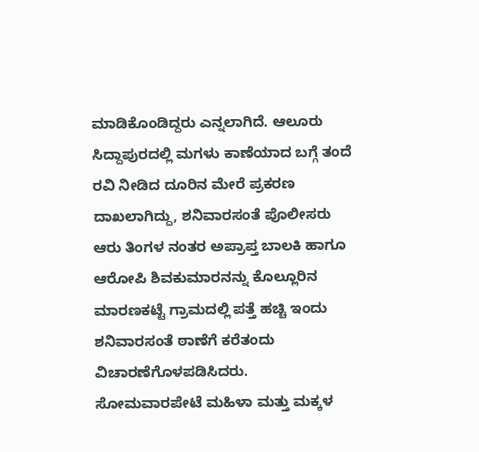ಮಾಡಿಕೊಂಡಿದ್ದರು ಎನ್ನಲಾಗಿದೆ. ಆಲೂರು ಸಿದ್ದಾಪುರದಲ್ಲಿ ಮಗಳು ಕಾಣೆಯಾದ ಬಗ್ಗೆ ತಂದೆ ರವಿ ನೀಡಿದ ದೂರಿನ ಮೇರೆ ಪ್ರಕರಣ ದಾಖಲಾಗಿದ್ದು, ಶನಿವಾರಸಂತೆ ಪೊಲೀಸರು ಆರು ತಿಂಗಳ ನಂತರ ಅಪ್ರಾಪ್ತ ಬಾಲಕಿ ಹಾಗೂ ಆರೋಪಿ ಶಿವಕುಮಾರನನ್ನು ಕೊಲ್ಲೂರಿನ ಮಾರಣಕಟ್ಟೆ ಗ್ರಾಮದಲ್ಲಿ ಪತ್ತೆ ಹಚ್ಚಿ ಇಂದು ಶನಿವಾರಸಂತೆ ಠಾಣೆಗೆ ಕರೆತಂದು ವಿಚಾರಣೆಗೊಳಪಡಿಸಿದರು.
ಸೋಮವಾರಪೇಟೆ ಮಹಿಳಾ ಮತ್ತು ಮಕ್ಕಳ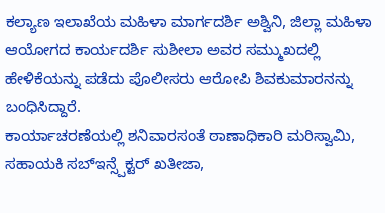ಕಲ್ಯಾಣ ಇಲಾಖೆಯ ಮಹಿಳಾ ಮಾರ್ಗದರ್ಶಿ ಅಶ್ವಿನಿ, ಜಿಲ್ಲಾ ಮಹಿಳಾ ಆಯೋಗದ ಕಾರ್ಯದರ್ಶಿ ಸುಶೀಲಾ ಅವರ ಸಮ್ಮುಖದಲ್ಲಿ ಹೇಳಿಕೆಯನ್ನು ಪಡೆದು ಪೊಲೀಸರು ಆರೋಪಿ ಶಿವಕುಮಾರನನ್ನು ಬಂಧಿಸಿದ್ದಾರೆ.
ಕಾರ್ಯಾಚರಣೆಯಲ್ಲಿ ಶನಿವಾರಸಂತೆ ಠಾಣಾಧಿಕಾರಿ ಮರಿಸ್ವಾಮಿ, ಸಹಾಯಕಿ ಸಬ್ಇನ್ಸ್ಪೆಕ್ಟರ್ ಖತೀಜಾ,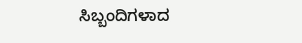ಸಿಬ್ಬಂದಿಗಳಾದ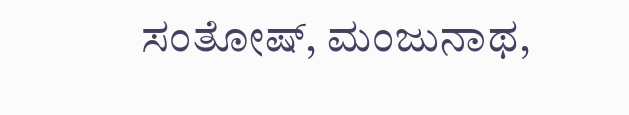ಸಂತೋಷ್, ಮಂಜುನಾಥ,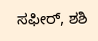ಸಫೀರ್, ಶಶಿ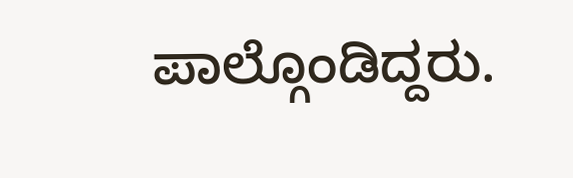ಪಾಲ್ಗೊಂಡಿದ್ದರು.